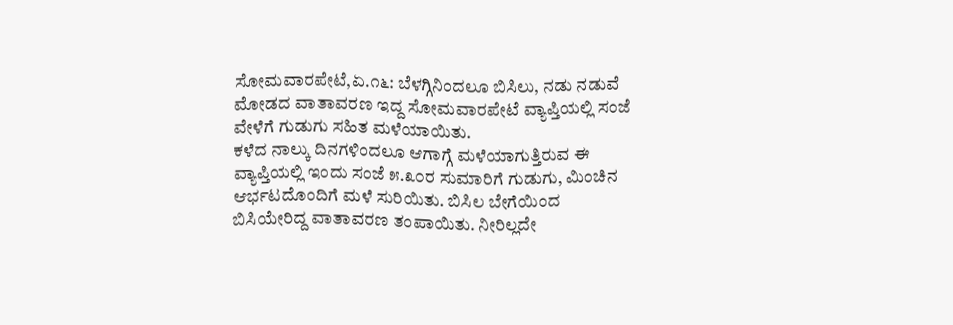ಸೋಮವಾರಪೇಟೆ,ಏ.೧೬: ಬೆಳಗ್ಗಿನಿಂದಲೂ ಬಿಸಿಲು, ನಡು ನಡುವೆ ಮೋಡದ ವಾತಾವರಣ ಇದ್ದ ಸೋಮವಾರಪೇಟೆ ವ್ಯಾಪ್ತಿಯಲ್ಲಿ ಸಂಜೆ ವೇಳೆಗೆ ಗುಡುಗು ಸಹಿತ ಮಳೆಯಾಯಿತು.
ಕಳೆದ ನಾಲ್ಕು ದಿನಗಳಿಂದಲೂ ಆಗಾಗ್ಗೆ ಮಳೆಯಾಗುತ್ತಿರುವ ಈ ವ್ಯಾಪ್ತಿಯಲ್ಲಿ ಇಂದು ಸಂಜೆ ೫.೩೦ರ ಸುಮಾರಿಗೆ ಗುಡುಗು, ಮಿಂಚಿನ ಆರ್ಭಟದೊಂದಿಗೆ ಮಳೆ ಸುರಿಯಿತು. ಬಿಸಿಲ ಬೇಗೆಯಿಂದ ಬಿಸಿಯೇರಿದ್ದ ವಾತಾವರಣ ತಂಪಾಯಿತು. ನೀರಿಲ್ಲದೇ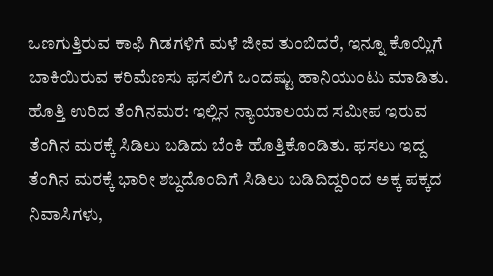ಒಣಗುತ್ತಿರುವ ಕಾಫಿ ಗಿಡಗಳಿಗೆ ಮಳೆ ಜೀವ ತುಂಬಿದರೆ, ಇನ್ನೂ ಕೊಯ್ಲಿಗೆ ಬಾಕಿಯಿರುವ ಕರಿಮೆಣಸು ಫಸಲಿಗೆ ಒಂದಷ್ಟು ಹಾನಿಯುಂಟು ಮಾಡಿತು.
ಹೊತ್ತಿ ಉರಿದ ತೆಂಗಿನಮರ: ಇಲ್ಲಿನ ನ್ಯಾಯಾಲಯದ ಸಮೀಪ ಇರುವ ತೆಂಗಿನ ಮರಕ್ಕೆ ಸಿಡಿಲು ಬಡಿದು ಬೆಂಕಿ ಹೊತ್ತಿಕೊಂಡಿತು. ಫಸಲು ಇದ್ದ ತೆಂಗಿನ ಮರಕ್ಕೆ ಭಾರೀ ಶಬ್ದದೊಂದಿಗೆ ಸಿಡಿಲು ಬಡಿದಿದ್ದರಿಂದ ಅಕ್ಕ ಪಕ್ಕದ ನಿವಾಸಿಗಳು,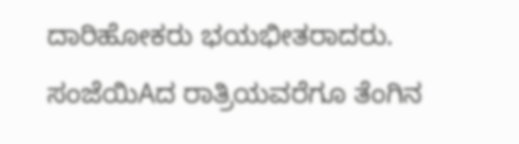ದಾರಿಹೋಕರು ಭಯಭೀತರಾದರು. ಸಂಜೆಯಿAದ ರಾತ್ರಿಯವರೆಗೂ ತೆಂಗಿನ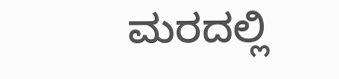ಮರದಲ್ಲಿ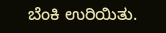ಬೆಂಕಿ ಉರಿಯಿತು.